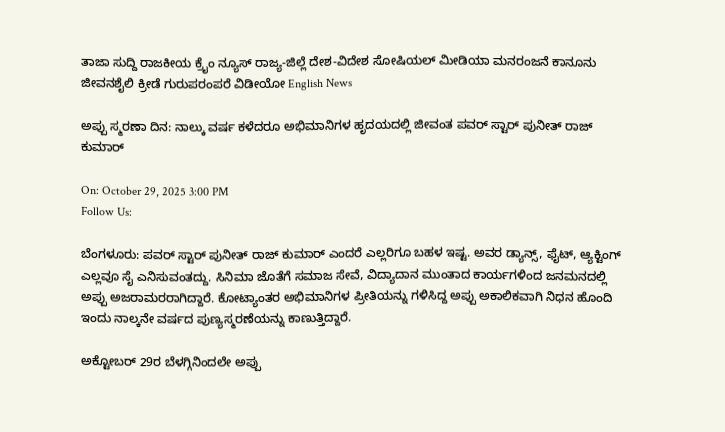ತಾಜಾ ಸುದ್ದಿ ರಾಜಕೀಯ ಕ್ರೈಂ ನ್ಯೂಸ್ ರಾಜ್ಯ-ಜಿಲ್ಲೆ ದೇಶ-ವಿದೇಶ ಸೋಷಿಯಲ್ ಮೀಡಿಯಾ ಮನರಂಜನೆ ಕಾನೂನು ಜೀವನಶೈಲಿ ಕ್ರೀಡೆ ಗುರುಪರಂಪರೆ ವಿಡೀಯೋ English News

ಅಪ್ಪು ಸ್ಮರಣಾ ದಿನ: ನಾಲ್ಕು ವರ್ಷ ಕಳೆದರೂ ಅಭಿಮಾನಿಗಳ ಹೃದಯದಲ್ಲಿ ಜೀವಂತ ಪವರ್ ಸ್ಟಾರ್ ಪುನೀತ್ ರಾಜ್ ಕುಮಾರ್

On: October 29, 2025 3:00 PM
Follow Us:

ಬೆಂಗಳೂರು: ಪವರ್ ಸ್ಟಾರ್ ಪುನೀತ್ ರಾಜ್ ಕುಮಾರ್ ಎಂದರೆ ಎಲ್ಲರಿಗೂ ಬಹಳ ಇಷ್ಟ. ಅವರ ಡ್ಯಾನ್ಸ್, ಫೈಟ್, ಆ್ಯಕ್ಟಿಂಗ್ ಎಲ್ಲವೂ ಸೈ ಎನಿಸುವಂತದ್ದು. ಸಿನಿಮಾ ಜೊತೆಗೆ ಸಮಾಜ ಸೇವೆ, ವಿದ್ಯಾದಾನ ಮುಂತಾದ ಕಾರ್ಯಗಳಿಂದ ಜನಮನದಲ್ಲಿ ಅಪ್ಪು ಅಜರಾಮರರಾಗಿದ್ದಾರೆ. ಕೋಟ್ಯಾಂತರ ಅಭಿಮಾನಿಗಳ ಪ್ರೀತಿಯನ್ನು ಗಳಿಸಿದ್ದ ಅಪ್ಪು ಅಕಾಲಿಕವಾಗಿ ನಿಧನ ಹೊಂದಿ ಇಂದು ನಾಲ್ಕನೇ ವರ್ಷದ ಪುಣ್ಯಸ್ಮರಣೆಯನ್ನು ಕಾಣುತ್ತಿದ್ದಾರೆ.

ಅಕ್ಟೋಬರ್ 29ರ ಬೆಳಗ್ಗಿನಿಂದಲೇ ಅಪ್ಪು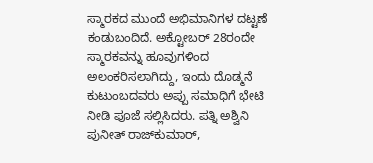ಸ್ಮಾರಕದ ಮುಂದೆ ಅಭಿಮಾನಿಗಳ ದಟ್ಟಣೆ ಕಂಡುಬಂದಿದೆ. ಅಕ್ಟೋಬರ್ 28ರಂದೇ ಸ್ಮಾರಕವನ್ನು ಹೂವುಗಳಿಂದ ಅಲಂಕರಿಸಲಾಗಿದ್ದು, ಇಂದು ದೊಡ್ಮನೆ ಕುಟುಂಬದವರು ಅಪ್ಪು ಸಮಾಧಿಗೆ ಭೇಟಿ ನೀಡಿ ಪೂಜೆ ಸಲ್ಲಿಸಿದರು. ಪತ್ನಿ ಅಶ್ವಿನಿ ಪುನೀತ್ ರಾಜ್‌ಕುಮಾರ್,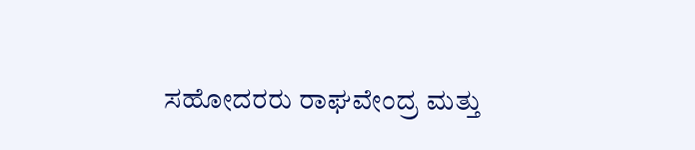ಸಹೋದರರು ರಾಘವೇಂದ್ರ ಮತ್ತು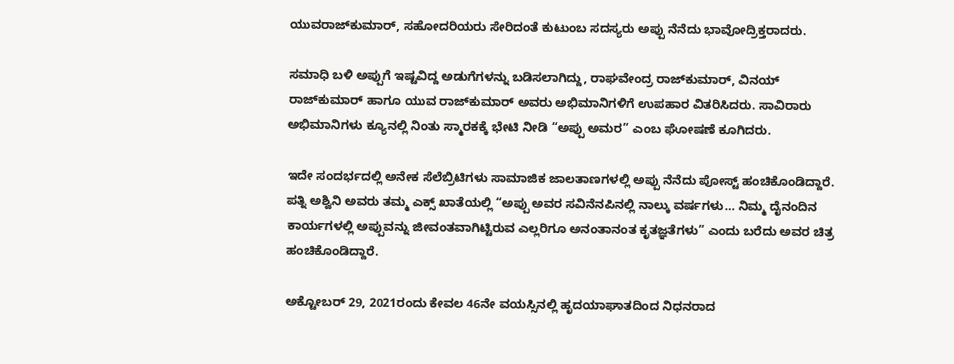ಯುವರಾಜ್‌ಕುಮಾರ್, ಸಹೋದರಿಯರು ಸೇರಿದಂತೆ ಕುಟುಂಬ ಸದಸ್ಯರು ಅಪ್ಪು ನೆನೆದು ಭಾವೋದ್ರಿಕ್ತರಾದರು.

ಸಮಾಧಿ ಬಳಿ ಅಪ್ಪುಗೆ ಇಷ್ಟವಿದ್ದ ಅಡುಗೆಗಳನ್ನು ಬಡಿಸಲಾಗಿದ್ದು, ರಾಘವೇಂದ್ರ ರಾಜ್‌ಕುಮಾರ್, ವಿನಯ್ ರಾಜ್‌ಕುಮಾರ್ ಹಾಗೂ ಯುವ ರಾಜ್‌ಕುಮಾರ್ ಅವರು ಅಭಿಮಾನಿಗಳಿಗೆ ಉಪಹಾರ ವಿತರಿಸಿದರು. ಸಾವಿರಾರು ಅಭಿಮಾನಿಗಳು ಕ್ಯೂನಲ್ಲಿ ನಿಂತು ಸ್ಮಾರಕಕ್ಕೆ ಭೇಟಿ ನೀಡಿ “ಅಪ್ಪು ಅಮರ” ಎಂಬ ಘೋಷಣೆ ಕೂಗಿದರು.

ಇದೇ ಸಂದರ್ಭದಲ್ಲಿ ಅನೇಕ ಸೆಲೆಬ್ರಿಟಿಗಳು ಸಾಮಾಜಿಕ ಜಾಲತಾಣಗಳಲ್ಲಿ ಅಪ್ಪು ನೆನೆದು ಪೋಸ್ಟ್ ಹಂಚಿಕೊಂಡಿದ್ದಾರೆ. ಪತ್ನಿ ಅಶ್ವಿನಿ ಅವರು ತಮ್ಮ ಎಕ್ಸ್ ಖಾತೆಯಲ್ಲಿ “ಅಪ್ಪು ಅವರ ಸವಿನೆನಪಿನಲ್ಲಿ ನಾಲ್ಕು ವರ್ಷಗಳು… ನಿಮ್ಮ ದೈನಂದಿನ ಕಾರ್ಯಗಳಲ್ಲಿ ಅಪ್ಪುವನ್ನು ಜೀವಂತವಾಗಿಟ್ಟಿರುವ ಎಲ್ಲರಿಗೂ ಅನಂತಾನಂತ ಕೃತಜ್ಞತೆಗಳು” ಎಂದು ಬರೆದು ಅವರ ಚಿತ್ರ ಹಂಚಿಕೊಂಡಿದ್ದಾರೆ.

ಅಕ್ಟೋಬರ್ 29, 2021ರಂದು ಕೇವಲ 46ನೇ ವಯಸ್ಸಿನಲ್ಲಿ ಹೃದಯಾಘಾತದಿಂದ ನಿಧನರಾದ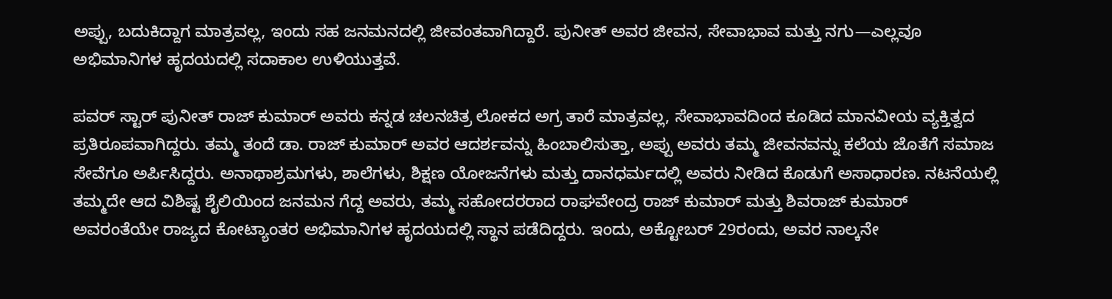ಅಪ್ಪು, ಬದುಕಿದ್ದಾಗ ಮಾತ್ರವಲ್ಲ, ಇಂದು ಸಹ ಜನಮನದಲ್ಲಿ ಜೀವಂತವಾಗಿದ್ದಾರೆ. ಪುನೀತ್ ಅವರ ಜೀವನ, ಸೇವಾಭಾವ ಮತ್ತು ನಗು—ಎಲ್ಲವೂ ಅಭಿಮಾನಿಗಳ ಹೃದಯದಲ್ಲಿ ಸದಾಕಾಲ ಉಳಿಯುತ್ತವೆ.

ಪವರ್ ಸ್ಟಾರ್ ಪುನೀತ್ ರಾಜ್ ಕುಮಾರ್ ಅವರು ಕನ್ನಡ ಚಲನಚಿತ್ರ ಲೋಕದ ಅಗ್ರ ತಾರೆ ಮಾತ್ರವಲ್ಲ, ಸೇವಾಭಾವದಿಂದ ಕೂಡಿದ ಮಾನವೀಯ ವ್ಯಕ್ತಿತ್ವದ ಪ್ರತಿರೂಪವಾಗಿದ್ದರು. ತಮ್ಮ ತಂದೆ ಡಾ. ರಾಜ್ ಕುಮಾರ್ ಅವರ ಆದರ್ಶವನ್ನು ಹಿಂಬಾಲಿಸುತ್ತಾ, ಅಪ್ಪು ಅವರು ತಮ್ಮ ಜೀವನವನ್ನು ಕಲೆಯ ಜೊತೆಗೆ ಸಮಾಜ ಸೇವೆಗೂ ಅರ್ಪಿಸಿದ್ದರು. ಅನಾಥಾಶ್ರಮಗಳು, ಶಾಲೆಗಳು, ಶಿಕ್ಷಣ ಯೋಜನೆಗಳು ಮತ್ತು ದಾನಧರ್ಮದಲ್ಲಿ ಅವರು ನೀಡಿದ ಕೊಡುಗೆ ಅಸಾಧಾರಣ. ನಟನೆಯಲ್ಲಿ ತಮ್ಮದೇ ಆದ ವಿಶಿಷ್ಟ ಶೈಲಿಯಿಂದ ಜನಮನ ಗೆದ್ದ ಅವರು, ತಮ್ಮ ಸಹೋದರರಾದ ರಾಘವೇಂದ್ರ ರಾಜ್ ಕುಮಾರ್ ಮತ್ತು ಶಿವರಾಜ್ ಕುಮಾರ್ ಅವರಂತೆಯೇ ರಾಜ್ಯದ ಕೋಟ್ಯಾಂತರ ಅಭಿಮಾನಿಗಳ ಹೃದಯದಲ್ಲಿ ಸ್ಥಾನ ಪಡೆದಿದ್ದರು. ಇಂದು, ಅಕ್ಟೋಬರ್ 29ರಂದು, ಅವರ ನಾಲ್ಕನೇ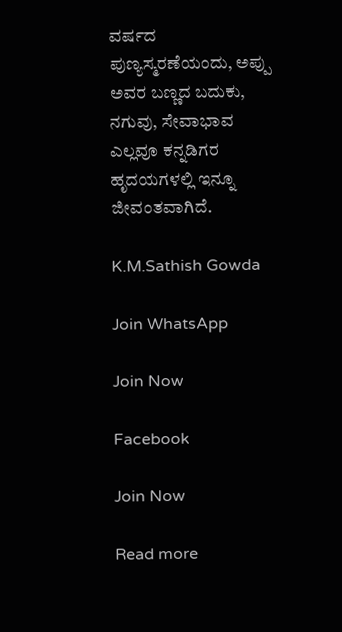ವರ್ಷದ ಪುಣ್ಯಸ್ಮರಣೆಯಂದು, ಅಪ್ಪು ಅವರ ಬಣ್ಣದ ಬದುಕು, ನಗುವು, ಸೇವಾಭಾವ ಎಲ್ಲವೂ ಕನ್ನಡಿಗರ ಹೃದಯಗಳಲ್ಲಿ ಇನ್ನೂ ಜೀವಂತವಾಗಿದೆ.

K.M.Sathish Gowda

Join WhatsApp

Join Now

Facebook

Join Now

Read more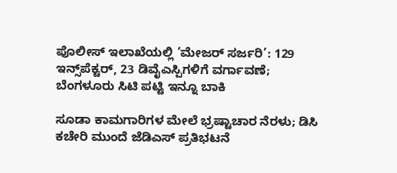ಪೊಲೀಸ್ ಇಲಾಖೆಯಲ್ಲಿ ‘ಮೇಜರ್ ಸರ್ಜರಿ’: 129 ಇನ್ಸ್‌ಪೆಕ್ಟರ್‌, 23 ಡಿವೈಎಸ್ಪಿಗಳಿಗೆ ವರ್ಗಾವಣೆ; ಬೆಂಗಳೂರು ಸಿಟಿ ಪಟ್ಟಿ ಇನ್ನೂ ಬಾಕಿ

ಸೂಡಾ ಕಾಮಗಾರಿಗಳ ಮೇಲೆ ಭ್ರಷ್ಟಾಚಾರ ನೆರಳು; ಡಿಸಿ ಕಚೇರಿ ಮುಂದೆ ಜೆಡಿಎಸ್ ಪ್ರತಿಭಟನೆ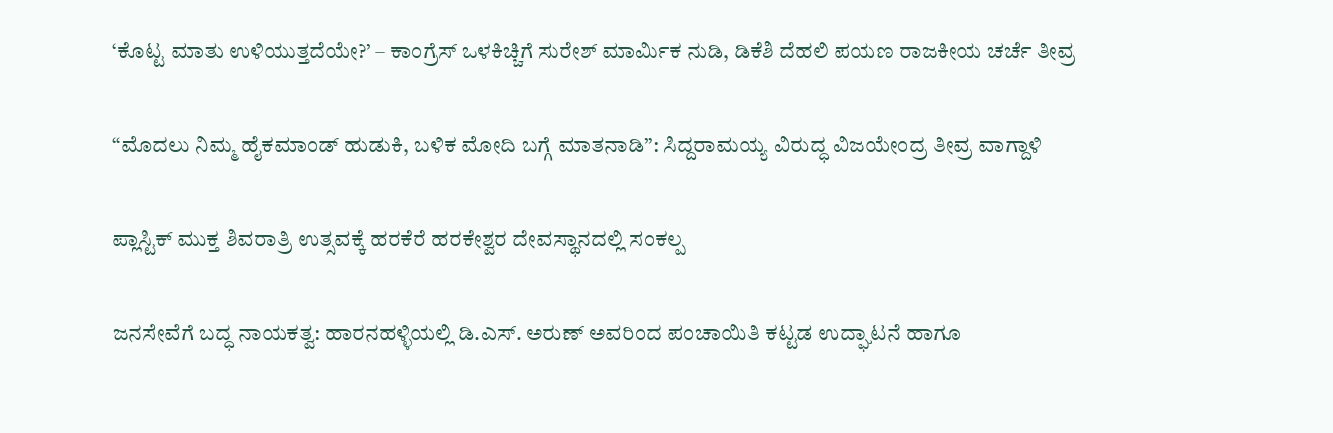‘ಕೊಟ್ಟ ಮಾತು ಉಳಿಯುತ್ತದೆಯೇ?’ – ಕಾಂಗ್ರೆಸ್ ಒಳಕಿಚ್ಚಿಗೆ ಸುರೇಶ್ ಮಾರ್ಮಿಕ ನುಡಿ, ಡಿಕೆಶಿ ದೆಹಲಿ ಪಯಣ ರಾಜಕೀಯ ಚರ್ಚೆ ತೀವ್ರ

“ಮೊದಲು ನಿಮ್ಮ ಹೈಕಮಾಂಡ್‌ ಹುಡುಕಿ, ಬಳಿಕ ಮೋದಿ ಬಗ್ಗೆ ಮಾತನಾಡಿ”: ಸಿದ್ದರಾಮಯ್ಯ ವಿರುದ್ಧ ವಿಜಯೇಂದ್ರ ತೀವ್ರ ವಾಗ್ದಾಳಿ

ಪ್ಲಾಸ್ಟಿಕ್ ಮುಕ್ತ ಶಿವರಾತ್ರಿ ಉತ್ಸವಕ್ಕೆ ಹರಕೆರೆ ಹರಕೇಶ್ವರ ದೇವಸ್ಥಾನದಲ್ಲಿ ಸಂಕಲ್ಪ

ಜನಸೇವೆಗೆ ಬದ್ಧ ನಾಯಕತ್ವ: ಹಾರನಹಳ್ಳಿಯಲ್ಲಿ ಡಿ.ಎಸ್. ಅರುಣ್ ಅವರಿಂದ ಪಂಚಾಯಿತಿ ಕಟ್ಟಡ ಉದ್ಘಾಟನೆ ಹಾಗೂ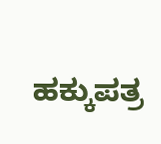ಹಕ್ಕುಪತ್ರ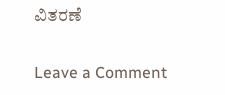ವಿತರಣೆ

Leave a Comment